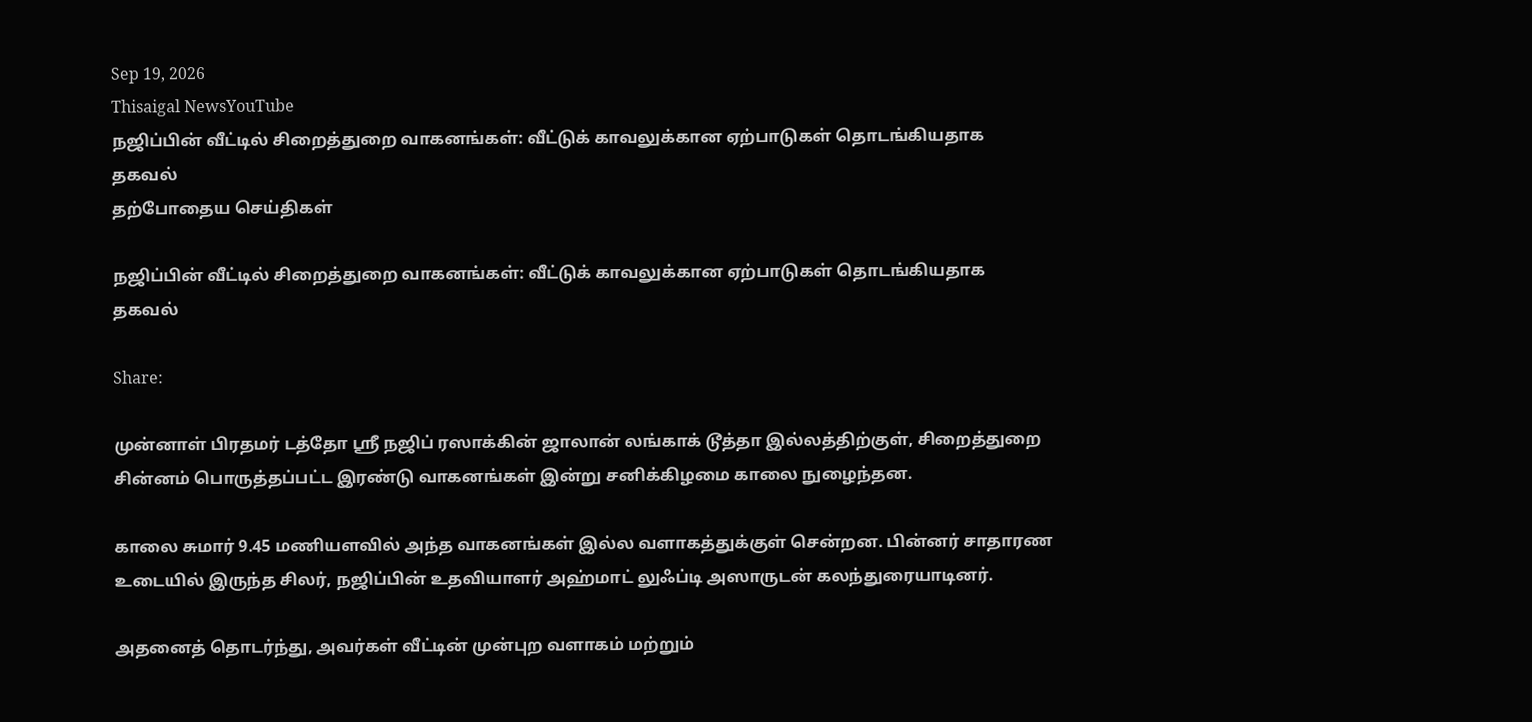Sep 19, 2026
Thisaigal NewsYouTube
நஜிப்பின் வீட்டில் சிறைத்துறை வாகனங்கள்: வீட்டுக் காவலுக்கான ஏற்பாடுகள் தொடங்கியதாக தகவல்
தற்போதைய செய்திகள்

நஜிப்பின் வீட்டில் சிறைத்துறை வாகனங்கள்: வீட்டுக் காவலுக்கான ஏற்பாடுகள் தொடங்கியதாக தகவல்

Share:

முன்னாள் பிரதமர் டத்தோ ஶ்ரீ நஜிப் ரஸாக்கின் ஜாலான் லங்காக் டூத்தா இல்லத்திற்குள், சிறைத்துறை சின்னம் பொருத்தப்பட்ட இரண்டு வாகனங்கள் இன்று சனிக்கிழமை காலை நுழைந்தன.

காலை சுமார் 9.45 மணியளவில் அந்த வாகனங்கள் இல்ல வளாகத்துக்குள் சென்றன. பின்னர் சாதாரண உடையில் இருந்த சிலர், நஜிப்பின் உதவியாளர் அஹ்மாட் லுஃப்டி அஸாருடன் கலந்துரையாடினர்.

அதனைத் தொடர்ந்து, அவர்கள் வீட்டின் முன்புற வளாகம் மற்றும்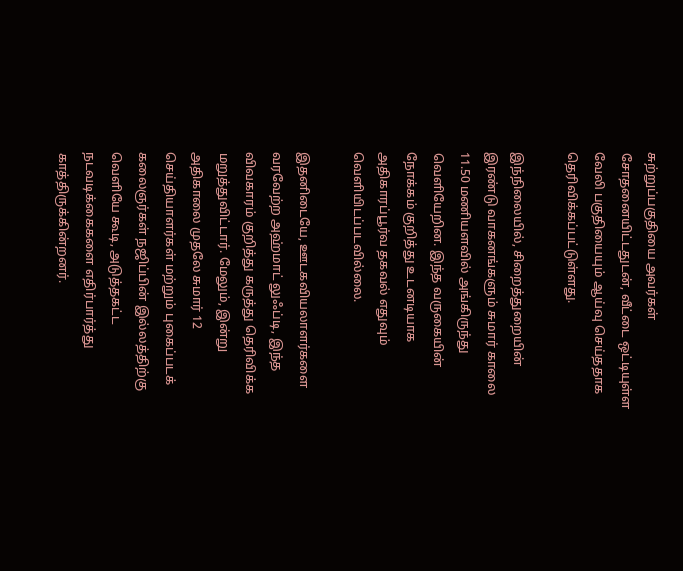சுற்றுப்பகுதியை அவர்கள் சோதனையிட்டதுடன், வீட்டை ஒட்டியுள்ள வேலி பகுதியையும் ஆய்வு செய்ததாக தெரிவிக்கப்பட்டுள்ளது.

இந்நிலையில், சிறைத்துறையின் இரண்டு வாகனங்களும் சுமார் காலை 11.50 மணியளவில் அங்கிருந்து வெளியேறின. இந்த வருகையின் நோக்கம் குறித்து உடனடியாக அதிகாரப்பூர்வ தகவல் எதுவும் வெளியிடப்படவில்லை.

இதனிடையே, ஊடகவியலாளர்களை வரவேற்ற அஹ்மாட் லுஃப்டி, இந்த விவகாரம் குறித்து கருத்து தெரிவிக்க மறுத்துவிட்டார். மேலும், இன்று அதிகாலை முதலே சுமார் 12 செய்தியாளர்கள் மற்றும் புகைப்படக் கலைஞர்கள் நஜிப்பின் இல்லத்திற்கு வெளியே கூடி, அடுத்தகட்ட நடவடிக்கைகளை எதிர்பார்த்து காத்திருக்கின்றனர்.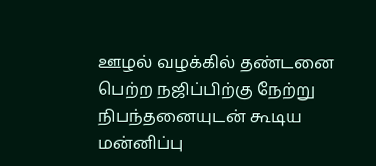ஊழல் வழக்கில் தண்டனை பெற்ற நஜிப்பிற்கு நேற்று நிபந்தனையுடன் கூடிய மன்னிப்பு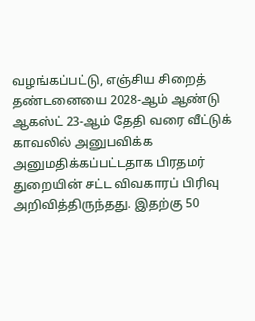வழங்கப்பட்டு, எஞ்சிய சிறைத் தண்டனையை 2028-ஆம் ஆண்டு ஆகஸ்ட் 23-ஆம் தேதி வரை வீட்டுக் காவலில் அனுபவிக்க அனுமதிக்கப்பட்டதாக பிரதமர் துறையின் சட்ட விவகாரப் பிரிவு அறிவித்திருந்தது. இதற்கு 50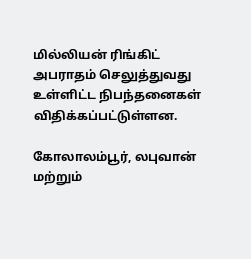மில்லியன் ரிங்கிட் அபராதம் செலுத்துவது உள்ளிட்ட நிபந்தனைகள் விதிக்கப்பட்டுள்ளன.

கோலாலம்பூர், லபுவான் மற்றும்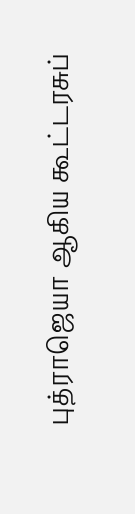புத்ராஜெயா ஆகிய கூட்டரசுப்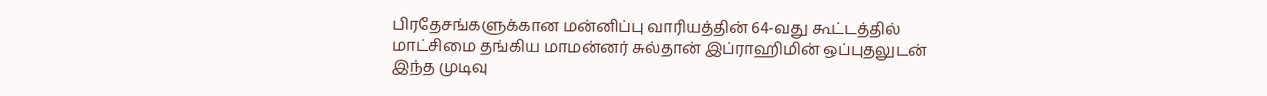பிரதேசங்களுக்கான மன்னிப்பு வாரியத்தின் 64-வது கூட்டத்தில் மாட்சிமை தங்கிய மாமன்னர் சுல்தான் இப்ராஹிமின் ஒப்புதலுடன் இந்த முடிவு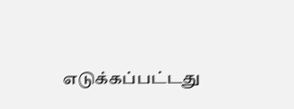எடுக்கப்பட்டது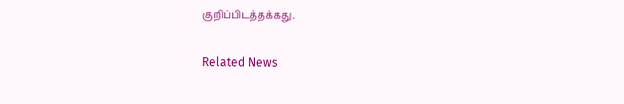குறிப்பிடத்தக்கது.

Related News